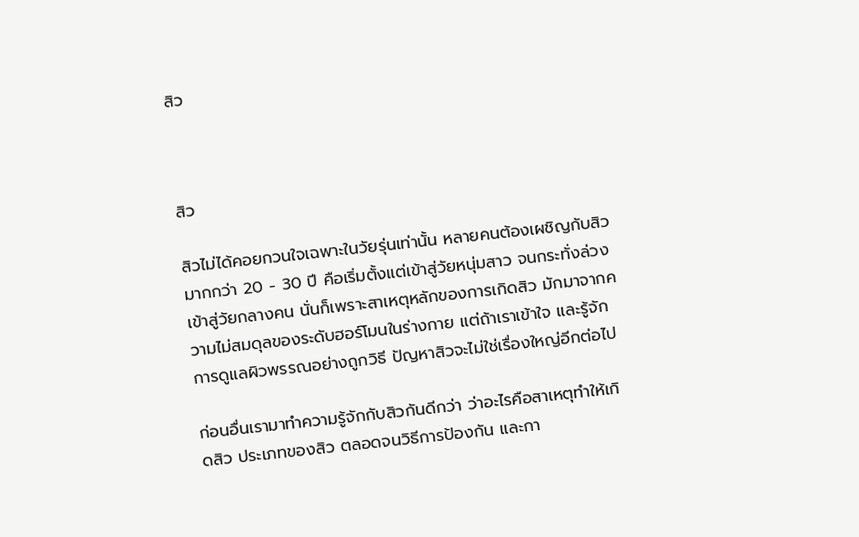สิว



สิว

สิวไม่ได้คอยกวนใจเฉพาะในวัยรุ่นเท่านั้น หลายคนต้องเผชิญกับสิวมากกว่า 20 - 30 ปี คือเริ่มตั้งแต่เข้าสู่วัยหนุ่มสาว จนกระทั่งล่วงเข้าสู่วัยกลางคน นั่นก็เพราะสาเหตุหลักของการเกิดสิว มักมาจากความไม่สมดุลของระดับฮอร์โมนในร่างกาย แต่ถ้าเราเข้าใจ และรู้จักการดูแลผิวพรรณอย่างถูกวิธี ปัญหาสิวจะไม่ใช่เรื่องใหญ่อีกต่อไป

ก่อนอื่นเรามาทำความรู้จักกับสิวกันดีกว่า ว่าอะไรคือสาเหตุทำให้เกิดสิว ประเภทของสิว ตลอดจนวิธีการป้องกัน และกา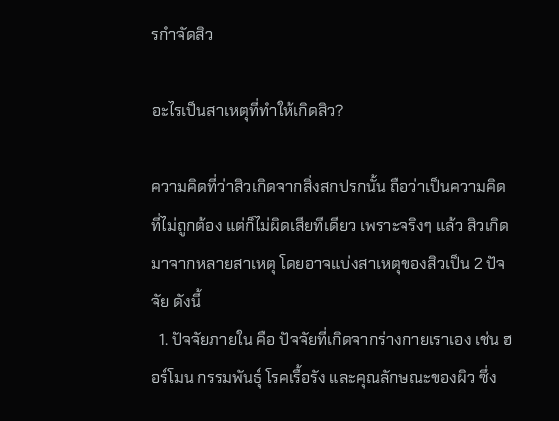รกำจัดสิว

อะไรเป็นสาเหตุที่ทำให้เกิดสิว?

ความคิดที่ว่าสิวเกิดจากสิ่งสกปรกนั้น ถือว่าเป็นความคิดที่ไม่ถูกต้อง แต่ก็ไม่ผิดเสียทีเดียว เพราะจริงๆ แล้ว สิวเกิดมาจากหลายสาเหตุ โดยอาจแบ่งสาเหตุของสิวเป็น 2 ปัจจัย ดังนี้
  1. ปัจจัยภายใน คือ ปัจจัยที่เกิดจากร่างกายเราเอง เช่น ฮอร์โมน กรรมพันธุ์ โรคเรื้อรัง และคุณลักษณะของผิว ซึ่ง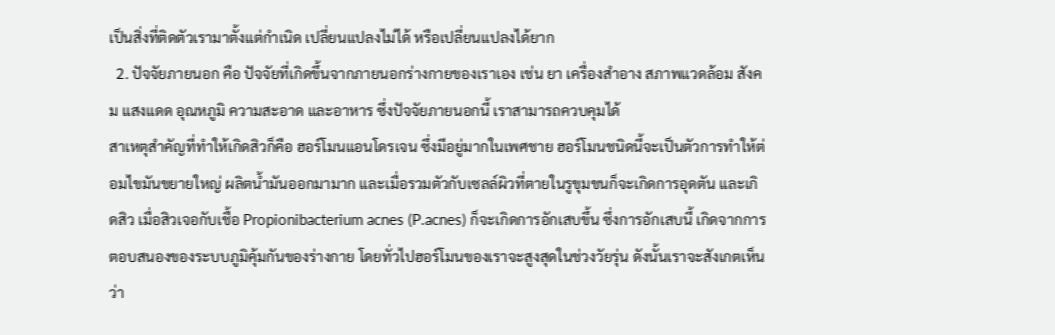เป็นสิ่งที่ติดตัวเรามาตั้งแต่กำเนิด เปลี่ยนแปลงไม่ได้ หรือเปลี่ยนแปลงได้ยาก
  2. ปัจจัยภายนอก คือ ปัจจัยที่เกิดขึ้นจากภายนอกร่างกายของเราเอง เช่น ยา เครื่องสำอาง สภาพแวดล้อม สังคม แสงแดด อุณหภูมิ ความสะอาด และอาหาร ซึ่งปัจจัยภายนอกนี้ เราสามารถควบคุมได้
สาเหตุสำคัญที่ทำให้เกิดสิวก็คือ ฮอร์โมนแอนโดรเจน ซึ่งมีอยู่มากในเพศชาย ฮอร์โมนชนิดนี้จะเป็นตัวการทำให้ต่อมไขมันขยายใหญ่ ผลิตน้ำมันออกมามาก และเมื่อรวมตัวกับเซลล์ผิวที่ตายในรูขุมขนก็จะเกิดการอุดตัน และเกิดสิว เมื่อสิวเจอกับเชื้อ Propionibacterium acnes (P.acnes) ก็จะเกิดการอักเสบขึ้น ซึ่งการอักเสบนี้ เกิดจากการตอบสนองของระบบภูมิคุ้มกันของร่างกาย โดยทั่วไปฮอร์โมนของเราจะสูงสุดในช่วงวัยรุ่น ดังนั้นเราจะสังเกตเห็นว่า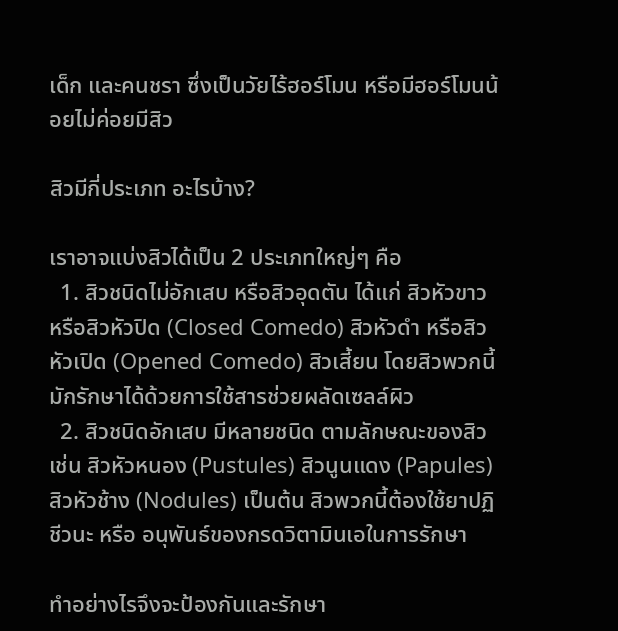เด็ก และคนชรา ซึ่งเป็นวัยไร้ฮอร์โมน หรือมีฮอร์โมนน้อยไม่ค่อยมีสิว

สิวมีกี่ประเภท อะไรบ้าง?

เราอาจแบ่งสิวได้เป็น 2 ประเภทใหญ่ๆ คือ
  1. สิวชนิดไม่อักเสบ หรือสิวอุดตัน ได้แก่ สิวหัวขาว หรือสิวหัวปิด (Closed Comedo) สิวหัวดำ หรือสิวหัวเปิด (Opened Comedo) สิวเสี้ยน โดยสิวพวกนี้มักรักษาได้ด้วยการใช้สารช่วยผลัดเซลล์ผิว
  2. สิวชนิดอักเสบ มีหลายชนิด ตามลักษณะของสิว เช่น สิวหัวหนอง (Pustules) สิวนูนแดง (Papules) สิวหัวช้าง (Nodules) เป็นต้น สิวพวกนี้ต้องใช้ยาปฏิชีวนะ หรือ อนุพันธ์ของกรดวิตามินเอในการรักษา

ทำอย่างไรจึงจะป้องกันและรักษา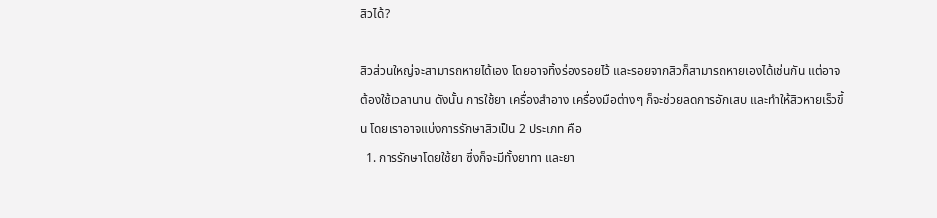สิวได้?

สิวส่วนใหญ่จะสามารถหายได้เอง โดยอาจทิ้งร่องรอยไว้ และรอยจากสิวก็สามารถหายเองได้เช่นกัน แต่อาจต้องใช้เวลานาน ดังนั้น การใช้ยา เครื่องสำอาง เครื่องมือต่างๆ ก็จะช่วยลดการอักเสบ และทำให้สิวหายเร็วขึ้น โดยเราอาจแบ่งการรักษาสิวเป็น 2 ประเภท คือ
  1. การรักษาโดยใช้ยา ซึ่งก็จะมีทั้งยาทา และยา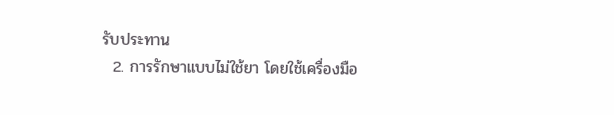รับประทาน
  2. การรักษาแบบไม่ใช้ยา โดยใช้เครื่องมือ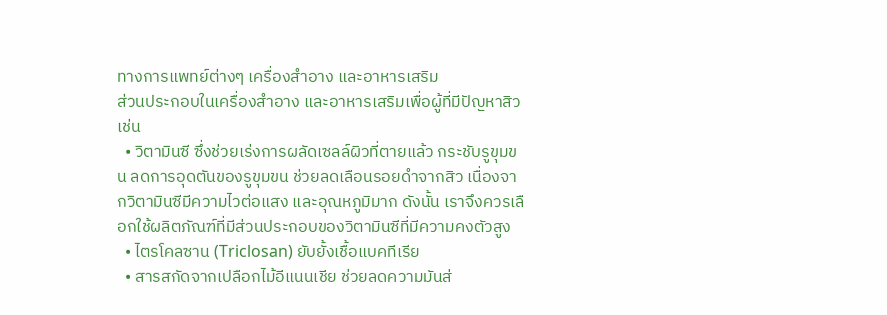ทางการแพทย์ต่างๆ เครื่องสำอาง และอาหารเสริม
ส่วนประกอบในเครื่องสำอาง และอาหารเสริมเพื่อผู้ที่มีปัญหาสิว เช่น
  • วิตามินซี ซึ่งช่วยเร่งการผลัดเซลล์ผิวที่ตายแล้ว กระชับรูขุมขน ลดการอุดตันของรูขุมขน ช่วยลดเลือนรอยดำจากสิว เนื่องจากวิตามินซีมีความไวต่อแสง และอุณหภูมิมาก ดังนั้น เราจึงควรเลือกใช้ผลิตภัณฑ์ที่มีส่วนประกอบของวิตามินซีที่มีความคงตัวสูง
  • ไตรโคลซาน (Triclosan) ยับยั้งเชื้อแบคทีเรีย
  • สารสกัดจากเปลือกไม้อีแนนเชีย ช่วยลดความมันส่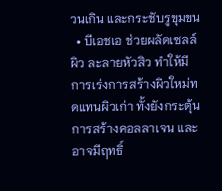วนเกิน และกระชับรูขุมขน
  • บีเอชเอ ช่วยผลัดเซลล์ผิว ละลายหัวสิว ทำให้มีการเร่งการสร้างผิวใหม่ทดแทนผิวเก่า ทั้งยังกระตุ้นการสร้างคอลลาเจน และอาจมีฤทธิ์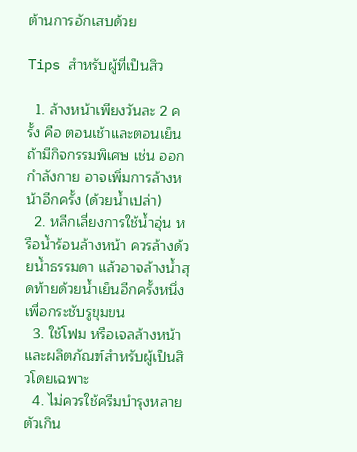ต้านการอักเสบด้วย

Tips สำหรับผู้ที่เป็นสิว

  1. ล้างหน้าเพียงวันละ 2 ครั้ง คือ ตอนเช้าและตอนเย็น ถ้ามีกิจกรรมพิเศษ เช่น ออกกำลังกาย อาจเพิ่มการล้างหน้าอีกครั้ง (ด้วยน้ำเปล่า)
  2. หลีกเลี่ยงการใช้น้ำอุ่น หรือน้ำร้อนล้างหน้า ควรล้างด้วยน้ำธรรมดา แล้วอาจล้างน้ำสุดท้ายด้วยน้ำเย็นอีกครั้งหนึ่ง เพื่อกระชับรูขุมขน
  3. ใช้โฟม หรือเจลล้างหน้า และผลิตภัณฑ์สำหรับผู้เป็นสิวโดยเฉพาะ
  4. ไม่ควรใช้ครีมบำรุงหลายตัวเกิน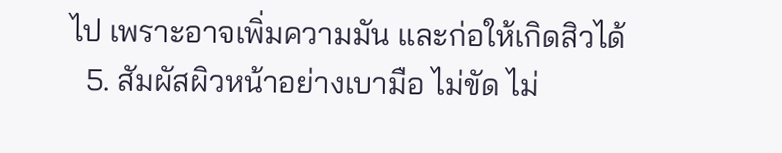ไป เพราะอาจเพิ่มความมัน และก่อให้เกิดสิวได้
  5. สัมผัสผิวหน้าอย่างเบามือ ไม่ขัด ไม่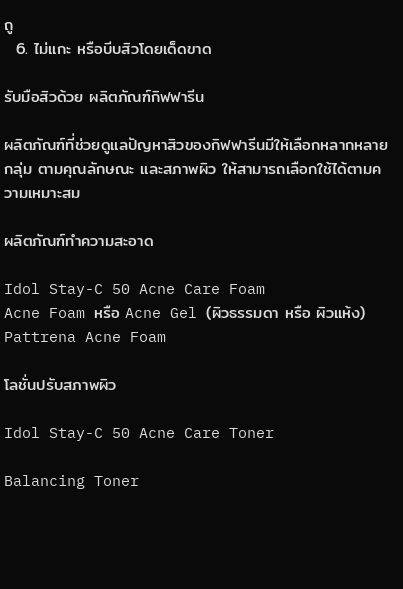ถู
  6. ไม่แกะ หรือบีบสิวโดยเด็ดขาด

รับมือสิวด้วย ผลิตภัณฑ์กิฟฟารีน

ผลิตภัณฑ์ที่ช่วยดูแลปัญหาสิวของกิฟฟารีนมีให้เลือกหลากหลายกลุ่ม ตามคุณลักษณะ และสภาพผิว ให้สามารถเลือกใช้ได้ตามความเหมาะสม

ผลิตภัณฑ์ทำความสะอาด

Idol Stay-C 50 Acne Care Foam
Acne Foam หรือ Acne Gel (ผิวธรรมดา หรือ ผิวแห้ง)
Pattrena Acne Foam

โลชั่นปรับสภาพผิว

Idol Stay-C 50 Acne Care Toner

Balancing Toner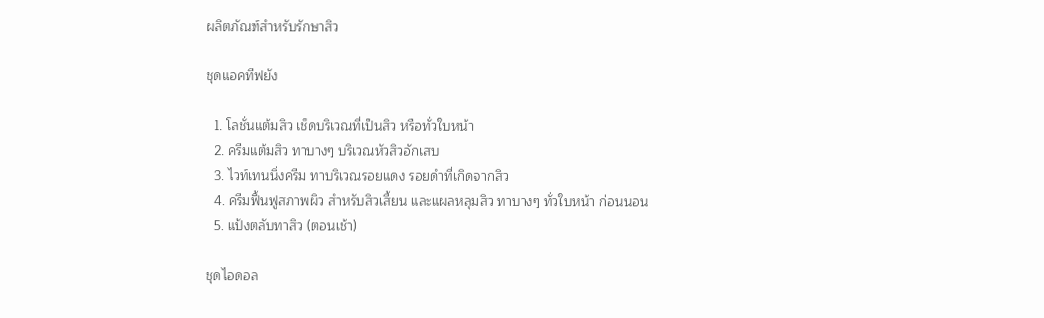ผลิตภัณฑ์สำหรับรักษาสิว

ชุดแอคทีฟยัง

  1. โลชั่นแต้มสิว เช็ดบริเวณที่เป็นสิว หรือทั่วใบหน้า
  2. ครีมแต้มสิว ทาบางๆ บริเวณหัวสิวอักเสบ
  3. ไวท์เทนนิ่งครีม ทาบริเวณรอยแดง รอยดำที่เกิดจากสิว
  4. ครีมฟื้นฟูสภาพผิว สำหรับสิวเสี้ยน และแผลหลุมสิว ทาบางๆ ทั่วใบหน้า ก่อนนอน
  5. แป้งตลับทาสิว (ตอนเช้า)

ชุดไอดอล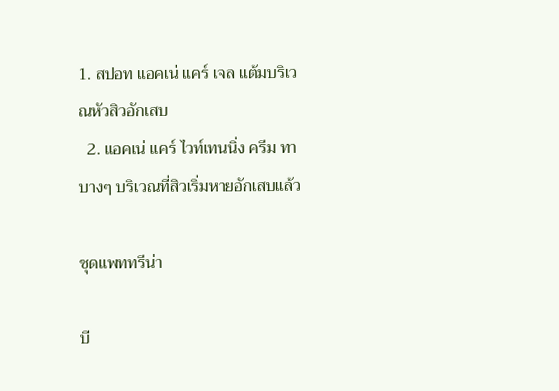1. สปอท แอคเน่ แคร์ เจล แต้มบริเวณหัวสิวอักเสบ
  2. แอคเน่ แคร์ ไวท์เทนนิ่ง ครีม ทาบางๆ บริเวณที่สิวเริ่มหายอักเสบแล้ว

ชุดแพททรีน่า

บี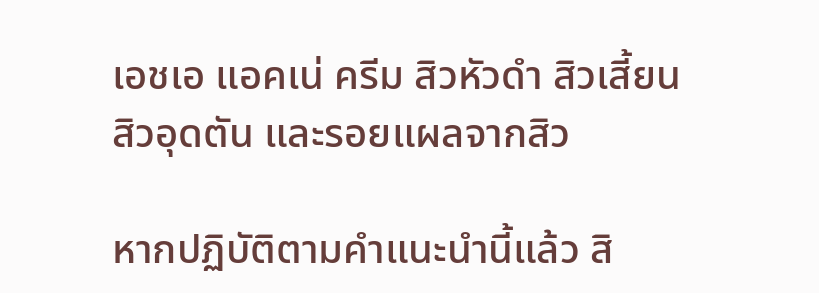เอชเอ แอคเน่ ครีม สิวหัวดำ สิวเสี้ยน สิวอุดตัน และรอยแผลจากสิว

หากปฏิบัติตามคำแนะนำนี้แล้ว สิ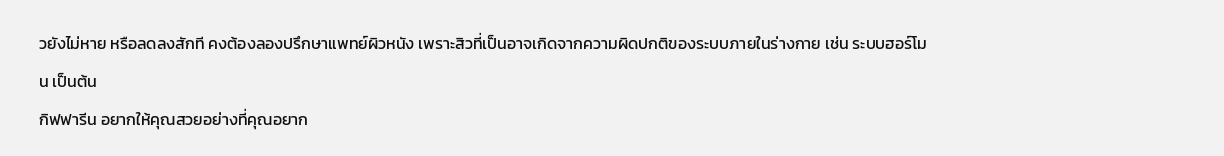วยังไม่หาย หรือลดลงสักที คงต้องลองปรึกษาแพทย์ผิวหนัง เพราะสิวที่เป็นอาจเกิดจากความผิดปกติของระบบภายในร่างกาย เช่น ระบบฮอร์โมน เป็นต้น
กิฟฟารีน อยากให้คุณสวยอย่างที่คุณอยาก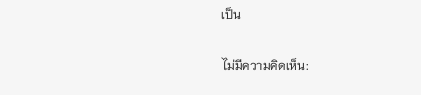เป็น

ไม่มีความคิดเห็น: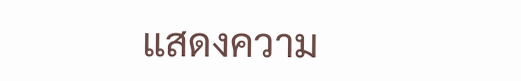แสดงความ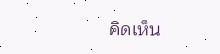คิดเห็น